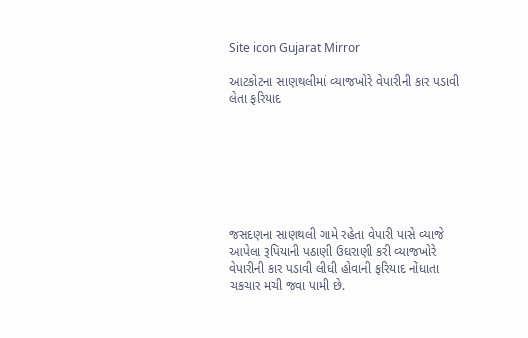Site icon Gujarat Mirror

આટકોટના સાણથલીમાં વ્યાજખોરે વેપારીની કાર પડાવી લેતા ફરિયાદ







જસદણના સાણથલી ગામે રહેતા વેપારી પાસે વ્યાજે આપેલા રૂપિયાની પઠાણી ઉઘરાણી કરી વ્યાજખોરે વેપારીની કાર પડાવી લીધી હોવાની ફરિયાદ નોંધાતા ચકચાર મચી જવા પામી છે.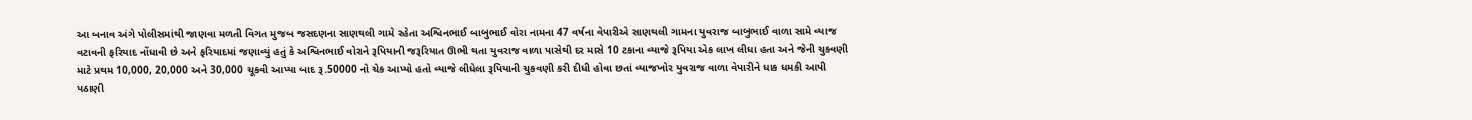આ બનાવ અંગે પોલીસમાંથી જાણવા મળતી વિગત મુજબ જસદણના સાણથલી ગામે રહેતા અશ્વિનભાઈ બાબુભાઈ વોરા નામના 47 વર્ષના વેપારીએ સાણથલી ગામના યુવરાજ બાબુભાઈ વાળા સામે વ્યાજ વટાવની ફરિયાદ નોંધાવી છે અને ફરિયાદમાં જણાવ્યું હતું કે અશ્વિનભાઈ વોરાને રૂપિયાની જરૂરિયાત ઊભી થતા યુવરાજ વાળા પાસેથી દર માસે 10 ટકાના વ્યાજે રૂપિયા એક લાખ લીધા હતા અને જેની ચુકવણી માટે પ્રથમ 10,000, 20,000 અને 30,000 ચૂકવી આપ્યા બાદ રૂ.50000 નો ચેક આપ્યો હતો વ્યાજે લીધેલા રૂપિયાની ચુકવણી કરી દીધી હોવા છતાં વ્યાજખોર યુવરાજ વાળા વેપારીને ધાક ધમકી આપી પઠાણી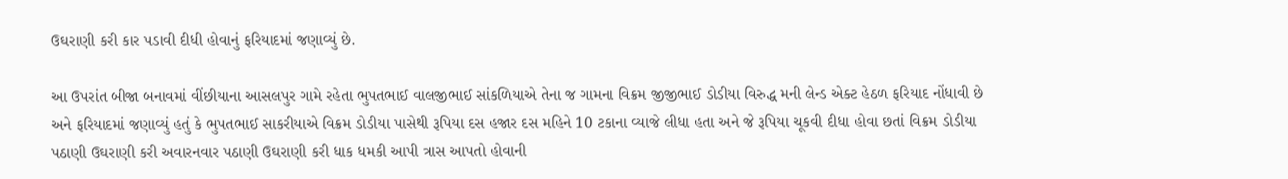ઉઘરાણી કરી કાર પડાવી દીધી હોવાનું ફરિયાદમાં જણાવ્યું છે.

આ ઉપરાંત બીજા બનાવમાં વીંછીયાના આસલપુર ગામે રહેતા ભુપતભાઈ વાલજીભાઈ સાંકળિયાએ તેના જ ગામના વિક્રમ જીજીભાઈ ડોડીયા વિરુદ્ધ મની લેન્ડ એક્ટ હેઠળ ફરિયાદ નોંધાવી છે અને ફરિયાદમાં જણાવ્યું હતું કે ભુપતભાઈ સાકરીયાએ વિક્રમ ડોડીયા પાસેથી રૂપિયા દસ હજાર દસ મહિને 10 ટકાના વ્યાજે લીધા હતા અને જે રૂપિયા ચૂકવી દીધા હોવા છતાં વિક્રમ ડોડીયા પઠાણી ઉઘરાણી કરી અવારનવાર પઠાણી ઉઘરાણી કરી ધાક ધમકી આપી ત્રાસ આપતો હોવાની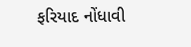ફરિયાદ નોંધાવી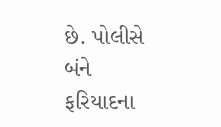છે. પોલીસે બંને ફરિયાદના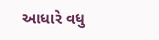આધારે વધુ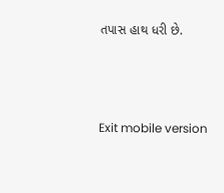તપાસ હાથ ધરી છે.



Exit mobile version